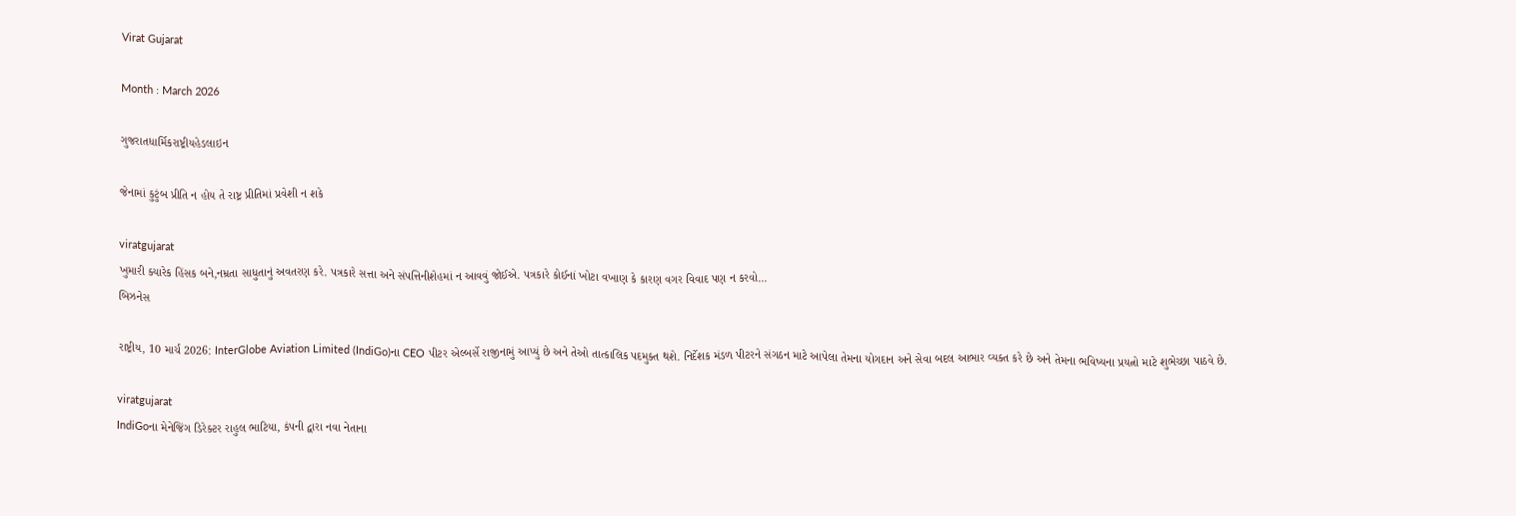Virat Gujarat

Month : March 2026

ગુજરાતધાર્મિકરાષ્ટ્રીયહેડલાઇન

જેનામાં કુટુંબ પ્રીતિ ન હોય તે રાષ્ટ્ર પ્રીતિમાં પ્રવેશી ન શકે

viratgujarat
ખુમારી ક્યારેક હિંસક બને,નમ્રતા સાધુતાનું અવતરણ કરે. પત્રકારે સત્તા અને સંપત્તિનીશેહમાં ન આવવું જોઈએ. પત્રકારે કોઈનાં ખોટા વખાણ કે કારણ વગર વિવાદ પણ ન કરવો...
બિઝનેસ

રાષ્ટ્રીય, 10 માર્ચ 2026: InterGlobe Aviation Limited (IndiGo)ના CEO પીટર એલ્બર્સે રાજીનામું આપ્યું છે અને તેઓ તાત્કાલિક પદમુક્ત થશે. નિર્દેશક મંડળ પીટરને સંગઠન માટે આપેલા તેમના યોગદાન અને સેવા બદલ આભાર વ્યક્ત કરે છે અને તેમના ભવિષ્યના પ્રયત્નો માટે શુભેચ્છા પાઠવે છે.

viratgujarat
IndiGoના મેનેજિંગ ડિરેક્ટર રાહુલ ભાટિયા, કંપની દ્વારા નવા નેતાના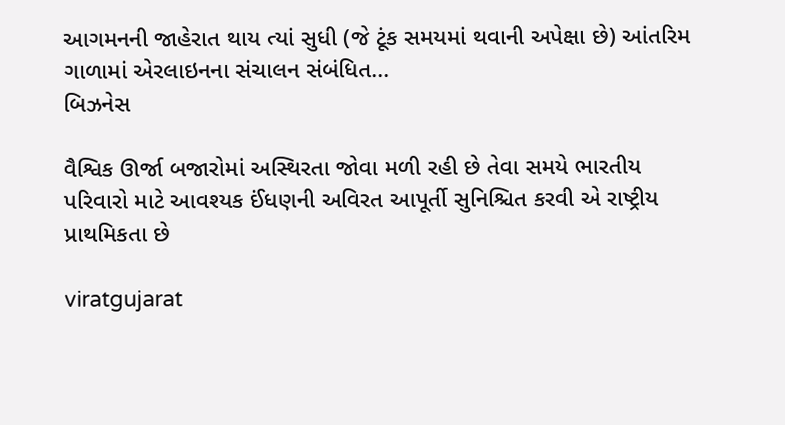આગમનની જાહેરાત થાય ત્યાં સુધી (જે ટૂંક સમયમાં થવાની અપેક્ષા છે) આંતરિમ ગાળામાં એરલાઇનના સંચાલન સંબંધિત...
બિઝનેસ

વૈશ્વિક ઊર્જા બજારોમાં અસ્થિરતા જોવા મળી રહી છે તેવા સમયે ભારતીય પરિવારો માટે આવશ્યક ઈંધણની અવિરત આપૂર્તી સુનિશ્ચિત કરવી એ રાષ્ટ્રીય પ્રાથમિકતા છે

viratgujarat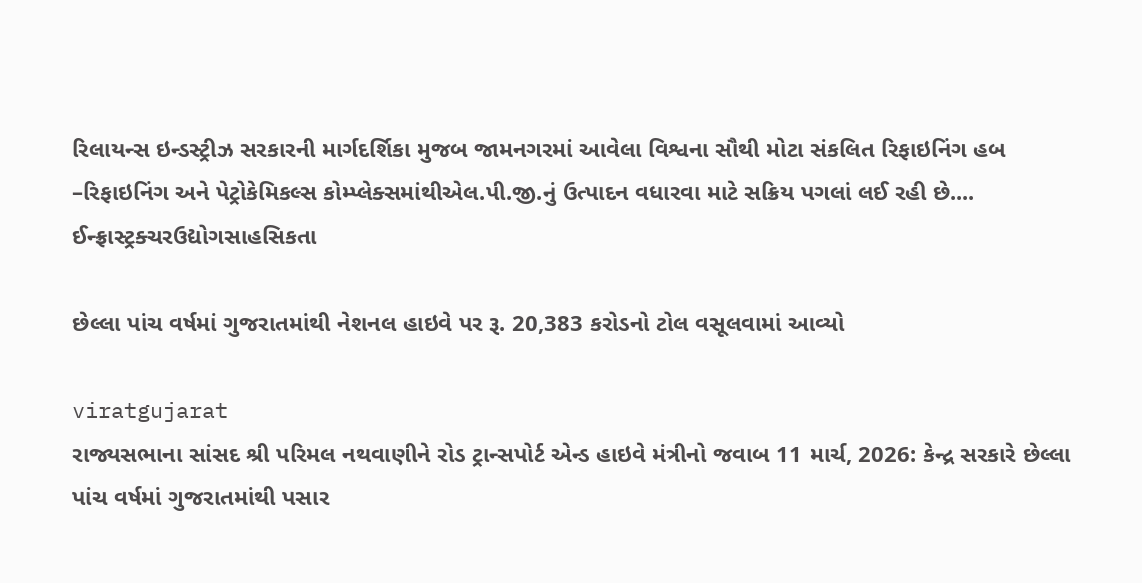રિલાયન્સ ઇન્ડસ્ટ્રીઝ સરકારની માર્ગદર્શિકા મુજબ જામનગરમાં આવેલા વિશ્વના સૌથી મોટા સંકલિત રિફાઇનિંગ હબ –રિફાઇનિંગ અને પેટ્રોકેમિકલ્સ કોમ્પ્લેક્સમાંથીએલ.પી.જી.નું ઉત્પાદન વધારવા માટે સક્રિય પગલાં લઈ રહી છે....
ઈન્ફ્રાસ્ટ્રક્ચરઉદ્યોગસાહસિકતા

છેલ્લા પાંચ વર્ષમાં ગુજરાતમાંથી નેશનલ હાઇવે પર રૂ. 20,383 કરોડનો ટોલ વસૂલવામાં આવ્યો

viratgujarat
રાજ્યસભાના સાંસદ શ્રી પરિમલ નથવાણીને રોડ ટ્રાન્સપોર્ટ એન્ડ હાઇવે મંત્રીનો જવાબ 11 માર્ચ, 2026: કેન્દ્ર સરકારે છેલ્લા પાંચ વર્ષમાં ગુજરાતમાંથી પસાર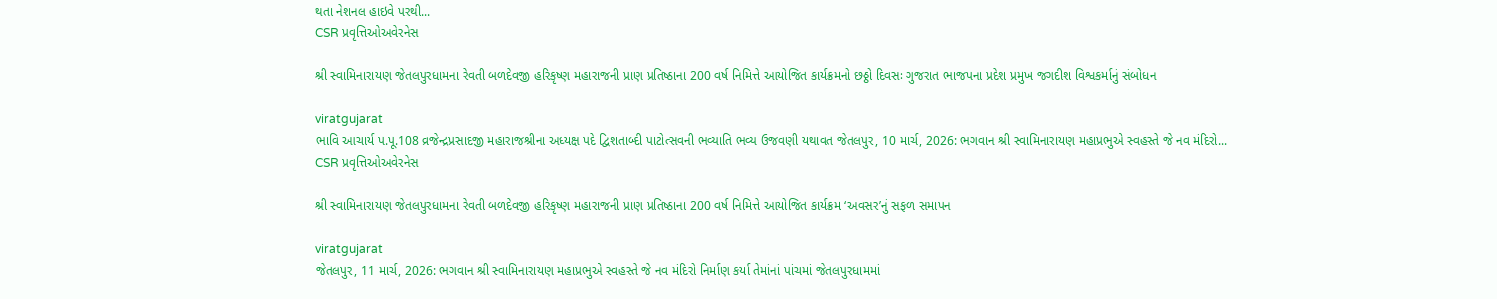થતા નેશનલ હાઇવે પરથી...
CSR પ્રવૃત્તિઓઅવેરનેસ

શ્રી સ્વામિનારાયણ જેતલપુરધામના રેવતી બળદેવજી હરિકૃષ્ણ મહારાજની પ્રાણ પ્રતિષ્ઠાના 200 વર્ષ નિમિત્તે આયોજિત કાર્યક્રમનો છઠ્ઠો દિવસઃ ગુજરાત ભાજપના પ્રદેશ પ્રમુખ જગદીશ વિશ્વકર્માનું સંબોધન

viratgujarat
ભાવિ આચાર્ય પ.પૂ.108 વ્રજેન્દ્રપ્રસાદજી મહારાજશ્રીના અધ્યક્ષ પદે દ્વિશતાબ્દી પાટોત્સવની ભવ્યાતિ ભવ્ય ઉજવણી યથાવત જેતલપુર, 10 માર્ચ, 2026: ભગવાન શ્રી સ્વામિનારાયણ મહાપ્રભુએ સ્વહસ્તે જે નવ મંદિરો...
CSR પ્રવૃત્તિઓઅવેરનેસ

શ્રી સ્વામિનારાયણ જેતલપુરધામના રેવતી બળદેવજી હરિકૃષ્ણ મહારાજની પ્રાણ પ્રતિષ્ઠાના 200 વર્ષ નિમિત્તે આયોજિત કાર્યક્રમ ‘અવસર’નું સફળ સમાપન

viratgujarat
જેતલપુર, 11 માર્ચ, 2026: ભગવાન શ્રી સ્વામિનારાયણ મહાપ્રભુએ સ્વહસ્તે જે નવ મંદિરો નિર્માણ કર્યા તેમાંનાં પાંચમાં જેતલપુરધામમાં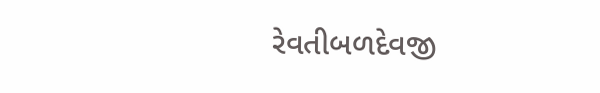રેવતીબળદેવજી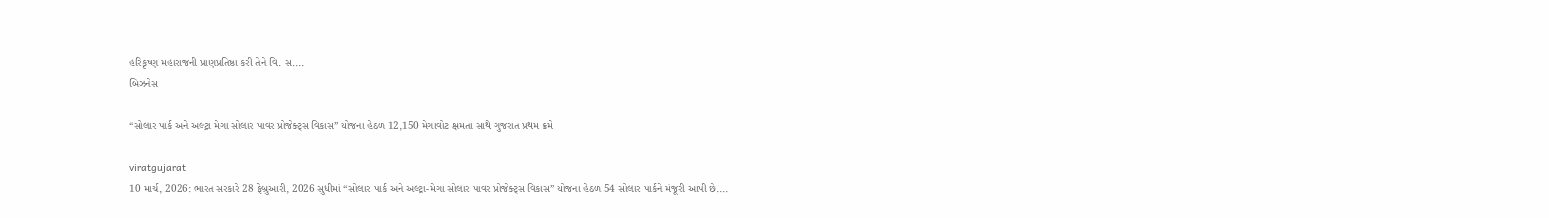હરિકૃષ્ણ મહારાજની પ્રાણપ્રતિષ્ઠા કરી તેને વિ. સ....
બિઝનેસ

“સોલાર પાર્ક અને અલ્ટ્રા મેગા સોલાર પાવર પ્રોજેક્ટ્સ વિકાસ” યોજના હેઠળ 12,150 મેગાવોટ ક્ષમતા સાથે ગુજરાત પ્રથમ ક્રમે

viratgujarat
10 માર્ચ, 2026: ભારત સરકારે 28 ફેબ્રુઆરી, 2026 સુધીમાં “સોલાર પાર્ક અને અલ્ટ્રા-મેગા સોલાર પાવર પ્રોજેક્ટ્સ વિકાસ” યોજના હેઠળ 54 સોલાર પાર્કને મંજૂરી આપી છે....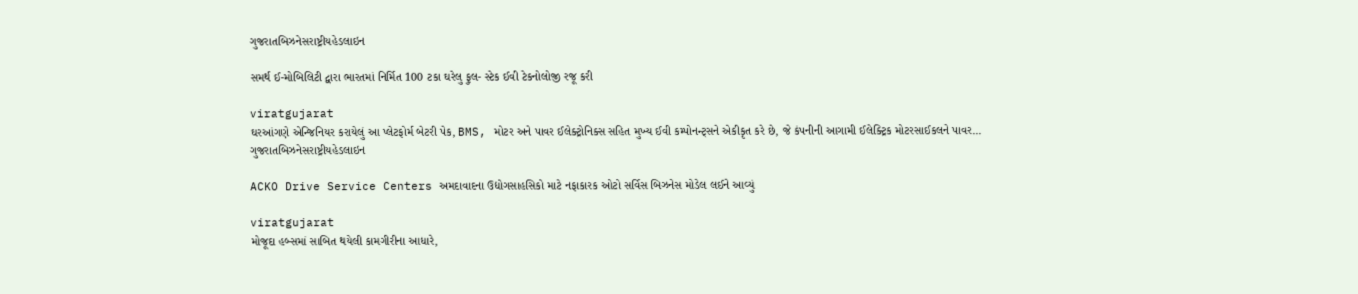ગુજરાતબિઝનેસરાષ્ટ્રીયહેડલાઇન

સમર્થ ઈ-મોબિલિટી દ્વારા ભારતમાં નિર્મિત 100 ટકા ઘરેલુ ફુલ- સ્ટેક ઈવી ટેકનોલોજી રજૂ કરી

viratgujarat
ઘરઆંગણે એન્જિનિયર કરાયેલું આ પ્લેટફોર્મ બેટરી પેક, BMS, મોટર અને પાવર ઈલેક્ટ્રોનિક્સ સહિત મુખ્ય ઈવી કમ્પોનન્ટ્સને એકીકૃત કરે છે, જે કંપનીની આગામી ઈલેક્ટ્રિક મોટરસાઈકલને પાવર...
ગુજરાતબિઝનેસરાષ્ટ્રીયહેડલાઇન

ACKO Drive Service Centers અમદાવાદના ઉદ્યોગસાહસિકો માટે નફાકારક ઓટો સર્વિસ બિઝનેસ મોડેલ લઈને આવ્યું

viratgujarat
મોજૂદા હબ્સમાં સાબિત થયેલી કામગીરીના આધારે,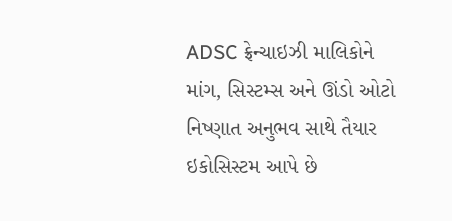ADSC ફ્રેન્ચાઇઝી માલિકોને માંગ, સિસ્ટમ્સ અને ઊંડો ઓટો નિષ્ણાત અનુભવ સાથે તૈયાર ઇકોસિસ્ટમ આપે છે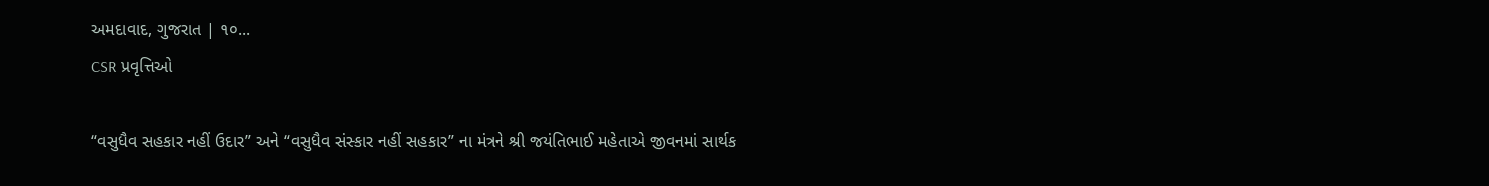અમદાવાદ, ગુજરાત | ૧૦...
CSR પ્રવૃત્તિઓ

“વસુધૈવ સહકાર નહીં ઉદાર” અને “વસુધૈવ સંસ્કાર નહીં સહકાર” ના મંત્રને શ્રી જયંતિભાઈ મહેતાએ જીવનમાં સાર્થક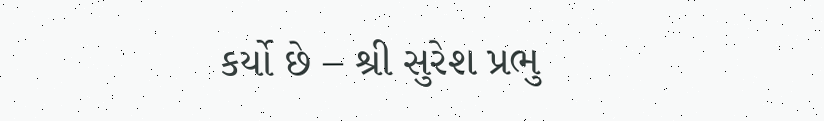કર્યો છે – શ્રી સુરેશ પ્રભુ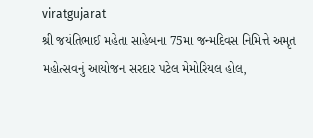viratgujarat
શ્રી જયંતિભાઈ મહેતા સાહેબના 75મા જન્મદિવસ નિમિત્તે અમૃત મહોત્સવનું આયોજન સરદાર પટેલ મેમોરિયલ હોલ,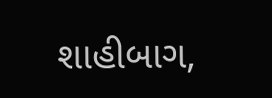શાહીબાગ,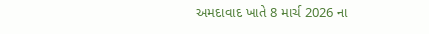અમદાવાદ ખાતે 8 માર્ચ 2026 ના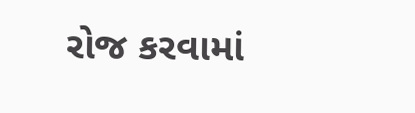રોજ કરવામાં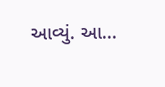આવ્યું. આ...